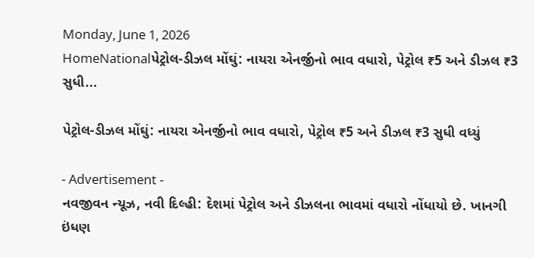Monday, June 1, 2026
HomeNationalપેટ્રોલ-ડીઝલ મોંઘું: નાયરા એનર્જીનો ભાવ વધારો, પેટ્રોલ ₹5 અને ડીઝલ ₹3 સુધી...

પેટ્રોલ-ડીઝલ મોંઘું: નાયરા એનર્જીનો ભાવ વધારો, પેટ્રોલ ₹5 અને ડીઝલ ₹3 સુધી વધ્યું

- Advertisement -
નવજીવન ન્યૂઝ, નવી દિલ્હી: દેશમાં પેટ્રોલ અને ડીઝલના ભાવમાં વધારો નોંધાયો છે. ખાનગી ઇંધણ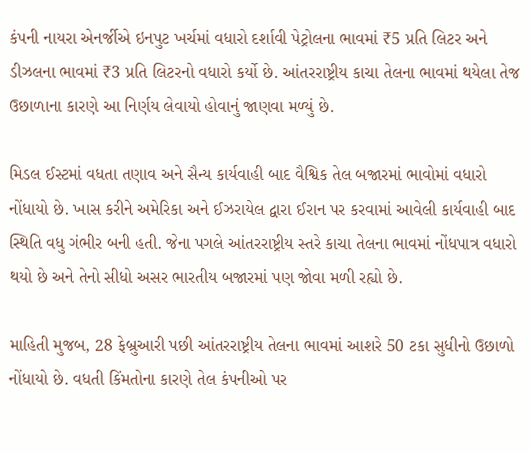કંપની નાયરા એનર્જીએ ઇનપુટ ખર્ચમાં વધારો દર્શાવી પેટ્રોલના ભાવમાં ₹5 પ્રતિ લિટર અને ડીઝલના ભાવમાં ₹3 પ્રતિ લિટરનો વધારો કર્યો છે. આંતરરાષ્ટ્રીય કાચા તેલના ભાવમાં થયેલા તેજ ઉછાળાના કારણે આ નિર્ણય લેવાયો હોવાનું જાણવા મળ્યું છે.

મિડલ ઈસ્ટમાં વધતા તણાવ અને સૈન્ય કાર્યવાહી બાદ વૈશ્વિક તેલ બજારમાં ભાવોમાં વધારો નોંધાયો છે. ખાસ કરીને અમેરિકા અને ઈઝરાયેલ દ્વારા ઈરાન પર કરવામાં આવેલી કાર્યવાહી બાદ સ્થિતિ વધુ ગંભીર બની હતી. જેના પગલે આંતરરાષ્ટ્રીય સ્તરે કાચા તેલના ભાવમાં નોંધપાત્ર વધારો થયો છે અને તેનો સીધો અસર ભારતીય બજારમાં પણ જોવા મળી રહ્યો છે.

માહિતી મુજબ, 28 ફેબ્રુઆરી પછી આંતરરાષ્ટ્રીય તેલના ભાવમાં આશરે 50 ટકા સુધીનો ઉછાળો નોંધાયો છે. વધતી કિંમતોના કારણે તેલ કંપનીઓ પર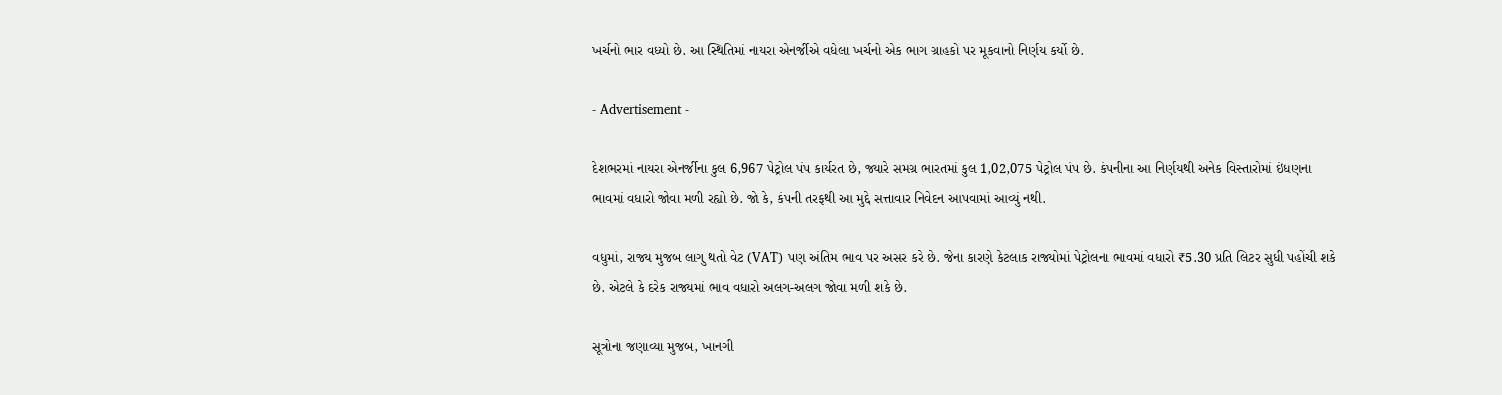ખર્ચનો ભાર વધ્યો છે. આ સ્થિતિમાં નાયરા એનર્જીએ વધેલા ખર્ચનો એક ભાગ ગ્રાહકો પર મૂકવાનો નિર્ણય કર્યો છે.

- Advertisement -

દેશભરમાં નાયરા એનર્જીના કુલ 6,967 પેટ્રોલ પંપ કાર્યરત છે, જ્યારે સમગ્ર ભારતમાં કુલ 1,02,075 પેટ્રોલ પંપ છે. કંપનીના આ નિર્ણયથી અનેક વિસ્તારોમાં ઇંધણના ભાવમાં વધારો જોવા મળી રહ્યો છે. જો કે, કંપની તરફથી આ મુદ્દે સત્તાવાર નિવેદન આપવામાં આવ્યું નથી.

વધુમાં, રાજ્ય મુજબ લાગુ થતો વેટ (VAT) પણ અંતિમ ભાવ પર અસર કરે છે. જેના કારણે કેટલાક રાજ્યોમાં પેટ્રોલના ભાવમાં વધારો ₹5.30 પ્રતિ લિટર સુધી પહોંચી શકે છે. એટલે કે દરેક રાજ્યમાં ભાવ વધારો અલગ-અલગ જોવા મળી શકે છે.

સૂત્રોના જણાવ્યા મુજબ, ખાનગી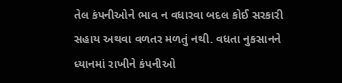તેલ કંપનીઓને ભાવ ન વધારવા બદલ કોઈ સરકારી સહાય અથવા વળતર મળતું નથી. વધતા નુકસાનને ધ્યાનમાં રાખીને કંપનીઓ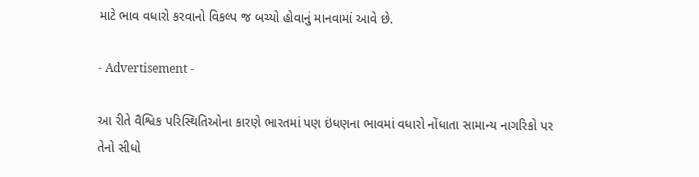માટે ભાવ વધારો કરવાનો વિકલ્પ જ બચ્યો હોવાનું માનવામાં આવે છે.

- Advertisement -

આ રીતે વૈશ્વિક પરિસ્થિતિઓના કારણે ભારતમાં પણ ઇંધણના ભાવમાં વધારો નોંધાતા સામાન્ય નાગરિકો પર તેનો સીધો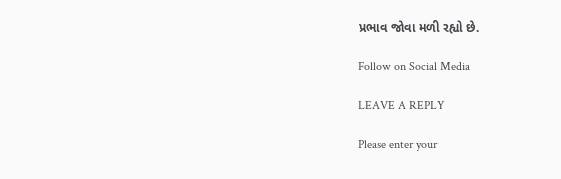પ્રભાવ જોવા મળી રહ્યો છે.

Follow on Social Media

LEAVE A REPLY

Please enter your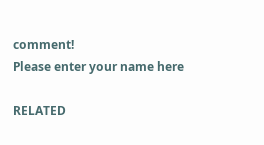comment!
Please enter your name here

RELATED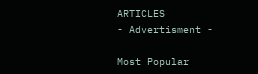ARTICLES
- Advertisment -

Most Popular